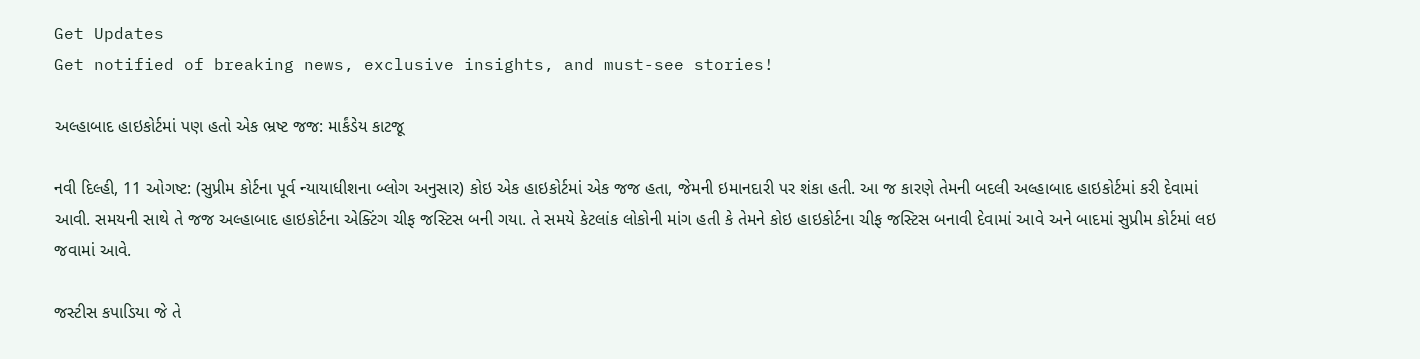Get Updates
Get notified of breaking news, exclusive insights, and must-see stories!

અલ્હાબાદ હાઇકોર્ટમાં પણ હતો એક ભ્રષ્ટ જજ: માર્કંડેય કાટજૂ

નવી દિલ્હી, 11 ઓગષ્ટ: (સુપ્રીમ કોર્ટના પૂર્વ ન્યાયાધીશના બ્લોગ અનુસાર) કોઇ એક હાઇકોર્ટમાં એક જજ હતા, જેમની ઇમાનદારી પર શંકા હતી. આ જ કારણે તેમની બદલી અલ્હાબાદ હાઇકોર્ટમાં કરી દેવામાં આવી. સમયની સાથે તે જજ અલ્હાબાદ હાઇકોર્ટના એક્ટિંગ ચીફ જસ્ટિસ બની ગયા. તે સમયે કેટલાંક લોકોની માંગ હતી કે તેમને કોઇ હાઇકોર્ટના ચીફ જસ્ટિસ બનાવી દેવામાં આવે અને બાદમાં સુપ્રીમ કોર્ટમાં લઇ જવામાં આવે.

જસ્ટીસ કપાડિયા જે તે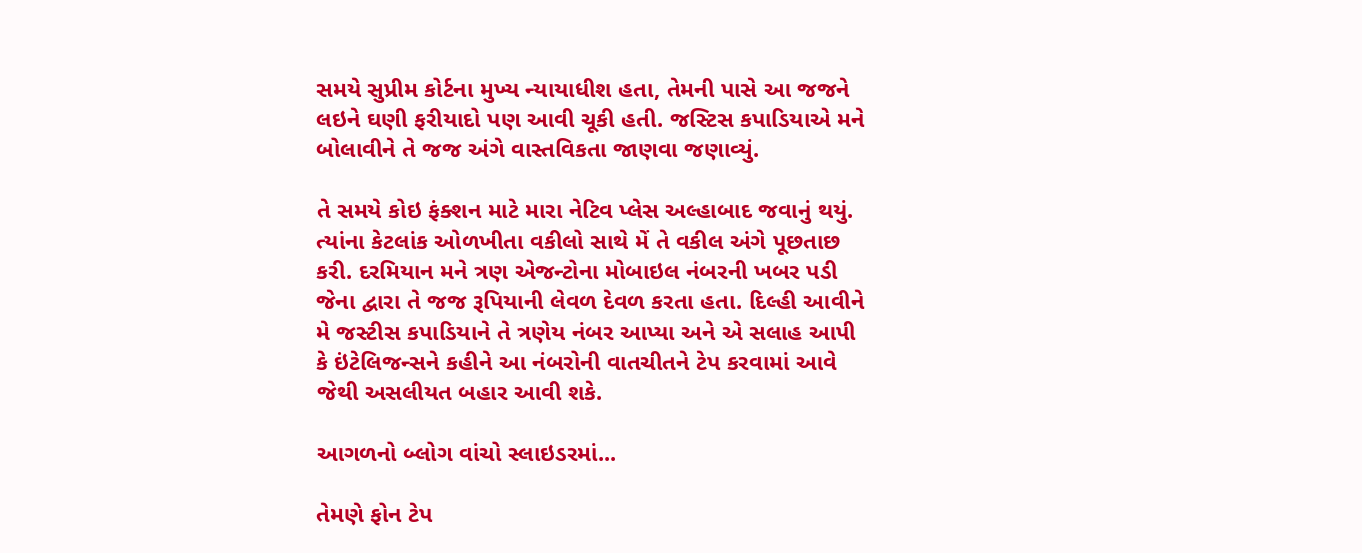સમયે સુપ્રીમ કોર્ટના મુખ્ય ન્યાયાધીશ હતા, તેમની પાસે આ જજને લઇને ઘણી ફરીયાદો પણ આવી ચૂકી હતી. જસ્ટિસ કપાડિયાએ મને બોલાવીને તે જજ અંગે વાસ્તવિકતા જાણવા જણાવ્યું.

તે સમયે કોઇ ફંક્શન માટે મારા નેટિવ પ્લેસ અલ્હાબાદ જવાનું થયું. ત્યાંના કેટલાંક ઓળખીતા વકીલો સાથે મેં તે વકીલ અંગે પૂછતાછ કરી. દરમિયાન મને ત્રણ એજન્ટોના મોબાઇલ નંબરની ખબર પડી જેના દ્વારા તે જજ રૂપિયાની લેવળ દેવળ કરતા હતા. દિલ્હી આવીને મે જસ્ટીસ કપાડિયાને તે ત્રણેય નંબર આપ્યા અને એ સલાહ આપી કે ઇંટેલિજન્સને કહીને આ નંબરોની વાતચીતને ટેપ કરવામાં આવે જેથી અસલીયત બહાર આવી શકે.

આગળનો બ્લોગ વાંચો સ્લાઇડરમાં...

તેમણે ફોન ટેપ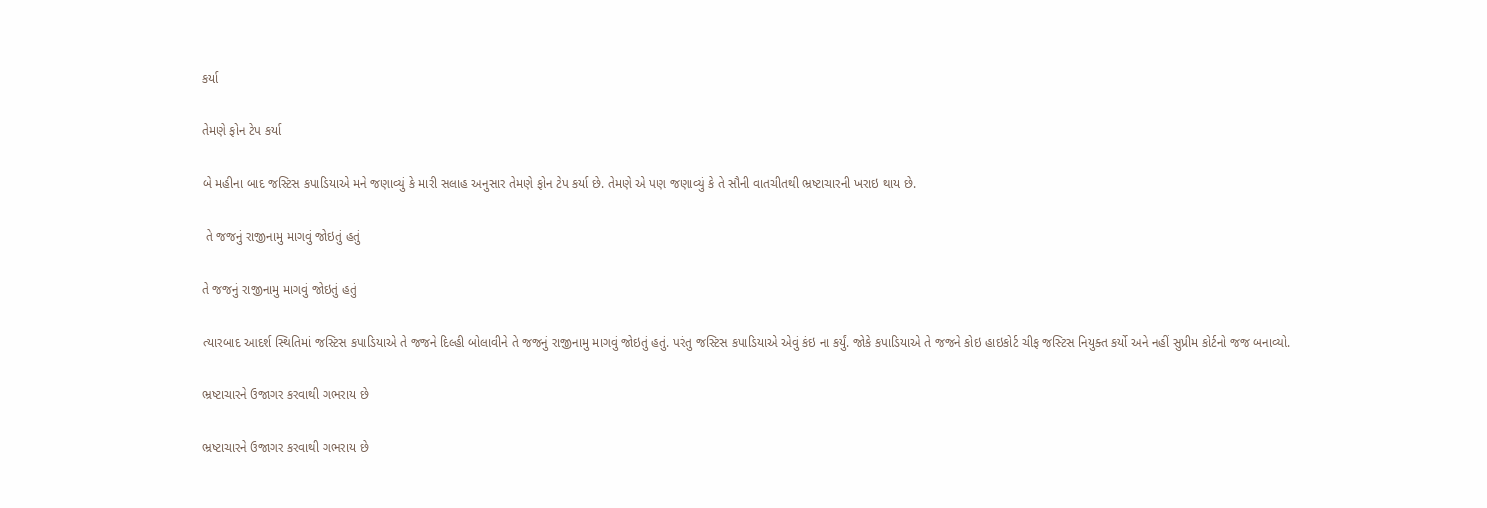કર્યા

તેમણે ફોન ટેપ કર્યા

બે મહીના બાદ જસ્ટિસ કપાડિયાએ મને જણાવ્યું કે મારી સલાહ અનુસાર તેમણે ફોન ટેપ કર્યા છે. તેમણે એ પણ જણાવ્યું કે તે સૌની વાતચીતથી ભ્રષ્ટાચારની ખરાઇ થાય છે.

 તે જજનું રાજીનામુ માગવું જોઇતું હતું

તે જજનું રાજીનામુ માગવું જોઇતું હતું

ત્યારબાદ આદર્શ સ્થિતિમાં જસ્ટિસ કપાડિયાએ તે જજને દિલ્હી બોલાવીને તે જજનું રાજીનામુ માગવું જોઇતું હતું. પરંતુ જસ્ટિસ કપાડિયાએ એવું કંઇ ના કર્યું. જોકે કપાડિયાએ તે જજને કોઇ હાઇકોર્ટ ચીફ જસ્ટિસ નિયુક્ત કર્યો અને નહીં સુપ્રીમ કોર્ટનો જજ બનાવ્યો.

ભ્રષ્ટાચારને ઉજાગર કરવાથી ગભરાય છે

ભ્રષ્ટાચારને ઉજાગર કરવાથી ગભરાય છે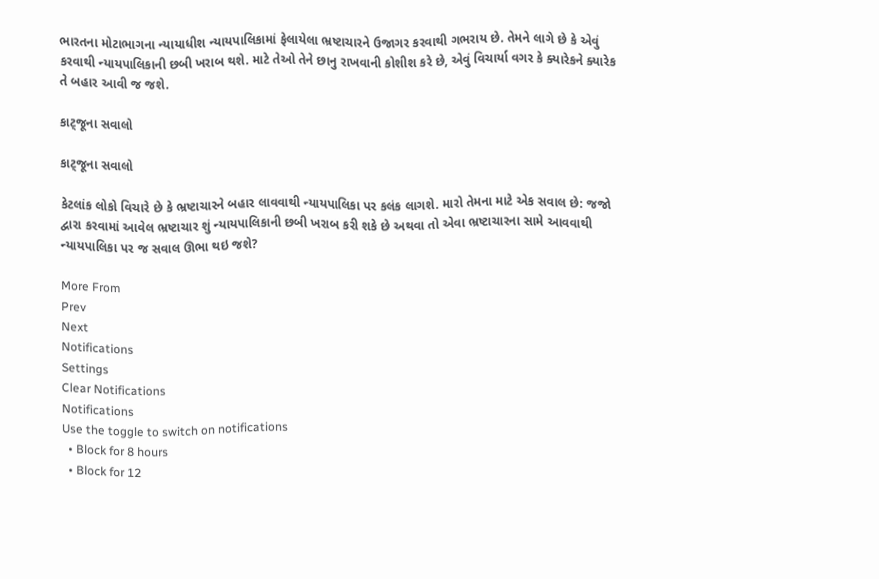ભારતના મોટાભાગના ન્યાયાધીશ ન્યાયપાલિકામાં ફેલાયેલા ભ્રષ્ટાચારને ઉજાગર કરવાથી ગભરાય છે. તેમને લાગે છે કે એવું કરવાથી ન્યાયપાલિકાની છબી ખરાબ થશે. માટે તેઓ તેને છાનુ રાખવાની કોશીશ કરે છે, એવું વિચાર્યા વગર કે ક્યારેકને ક્યારેક તે બહાર આવી જ જશે.

કાટ્જૂના સવાલો

કાટ્જૂના સવાલો

કેટલાંક લોકો વિચારે છે કે ભ્રષ્ટાચારને બહાર લાવવાથી ન્યાયપાલિકા પર કલંક લાગશે. મારો તેમના માટે એક સવાલ છે: જજો દ્વારા કરવામાં આવેલ ભ્રષ્ટાચાર શું ન્યાયપાલિકાની છબી ખરાબ કરી શકે છે અથવા તો એવા ભ્રષ્ટાચારના સામે આવવાથી ન્યાયપાલિકા પર જ સવાલ ઊભા થઇ જશે?

More From
Prev
Next
Notifications
Settings
Clear Notifications
Notifications
Use the toggle to switch on notifications
  • Block for 8 hours
  • Block for 12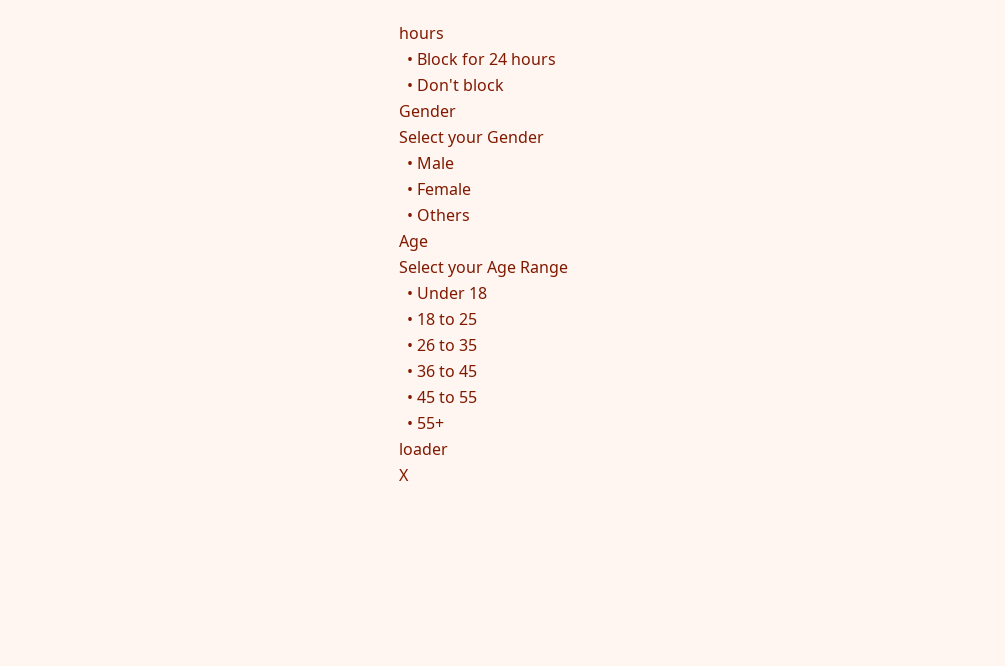hours
  • Block for 24 hours
  • Don't block
Gender
Select your Gender
  • Male
  • Female
  • Others
Age
Select your Age Range
  • Under 18
  • 18 to 25
  • 26 to 35
  • 36 to 45
  • 45 to 55
  • 55+
loader
X